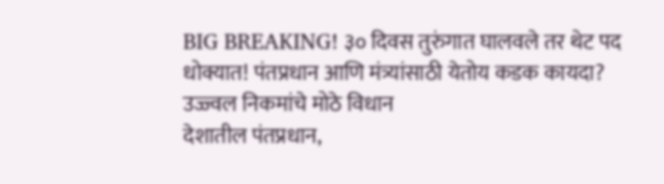BIG BREAKING! ३० दिवस तुरुंगात घालवले तर थेट पद धोक्यात! पंतप्रधान आणि मंत्र्यांसाठी येतोय कडक कायदा? उज्ज्वल निकमांचे मोठे विधान
देशातील पंतप्रधान,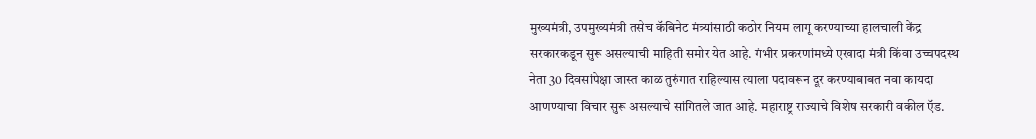मुख्यमंत्री, उपमुख्यमंत्री तसेच कॅबिनेट मंत्र्यांसाठी कठोर नियम लागू करण्याच्या हालचाली केंद्र सरकारकडून सुरू असल्याची माहिती समोर येत आहे. गंभीर प्रकरणांमध्ये एखादा मंत्री किंवा उच्चपदस्थ नेता 30 दिवसांपेक्षा जास्त काळ तुरुंगात राहिल्यास त्याला पदावरून दूर करण्याबाबत नवा कायदा आणण्याचा विचार सुरू असल्याचे सांगितले जात आहे. महाराष्ट्र राज्याचे विशेष सरकारी वकील ऍड.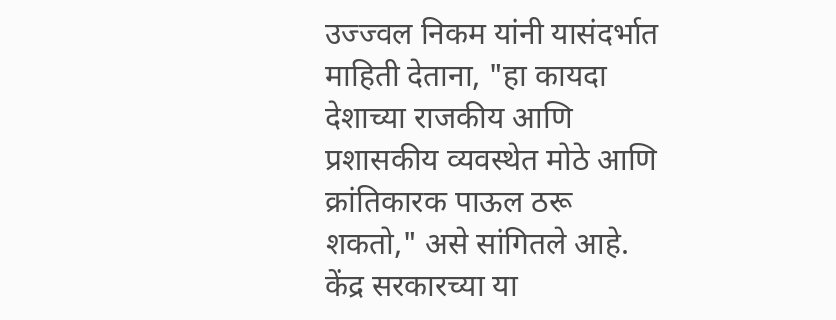उज्ज्वल निकम यांनी यासंदर्भात माहिती देताना, "हा कायदा देशाच्या राजकीय आणि प्रशासकीय व्यवस्थेत मोठे आणि क्रांतिकारक पाऊल ठरू शकतो," असे सांगितले आहे.
केंद्र सरकारच्या या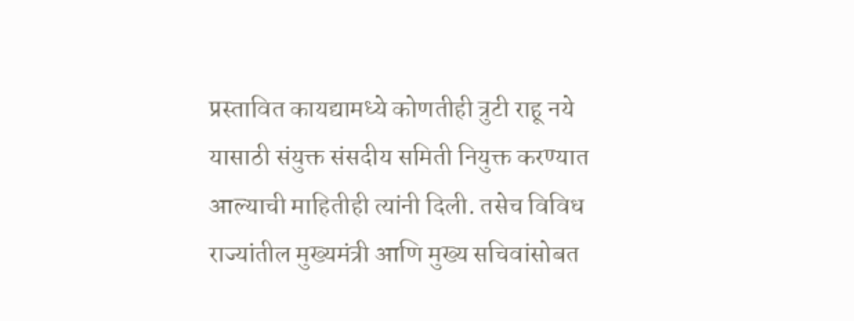प्रस्तावित कायद्यामध्ये कोणतीही त्रुटी राहू नये यासाठी संयुक्त संसदीय समिती नियुक्त करण्यात आल्याची माहितीही त्यांनी दिली. तसेच विविध राज्यांतील मुख्यमंत्री आणि मुख्य सचिवांसोबत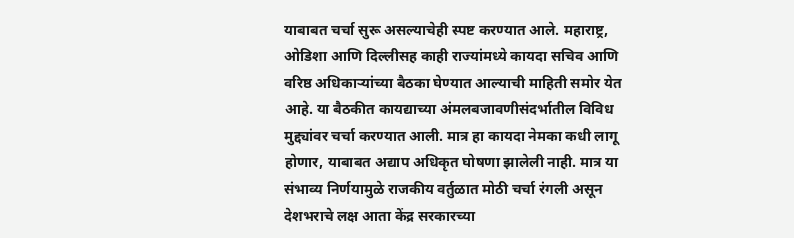याबाबत चर्चा सुरू असल्याचेही स्पष्ट करण्यात आले. महाराष्ट्र, ओडिशा आणि दिल्लीसह काही राज्यांमध्ये कायदा सचिव आणि वरिष्ठ अधिकाऱ्यांच्या बैठका घेण्यात आल्याची माहिती समोर येत आहे. या बैठकीत कायद्याच्या अंमलबजावणीसंदर्भातील विविध मुद्द्यांवर चर्चा करण्यात आली. मात्र हा कायदा नेमका कधी लागू होणार, याबाबत अद्याप अधिकृत घोषणा झालेली नाही. मात्र या संभाव्य निर्णयामुळे राजकीय वर्तुळात मोठी चर्चा रंगली असून देशभराचे लक्ष आता केंद्र सरकारच्या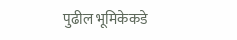पुढील भूमिकेकडे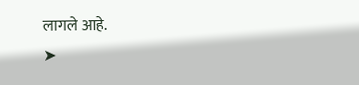लागले आहे.
➤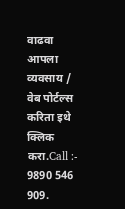वाढवा आपला व्यवसाय / वेब पोर्टल्स करिता इथे क्लिक करा.Call :- 9890 546 909.